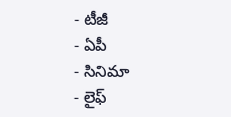- టీజీ
- ఏపీ
- సినిమా
- లైఫ్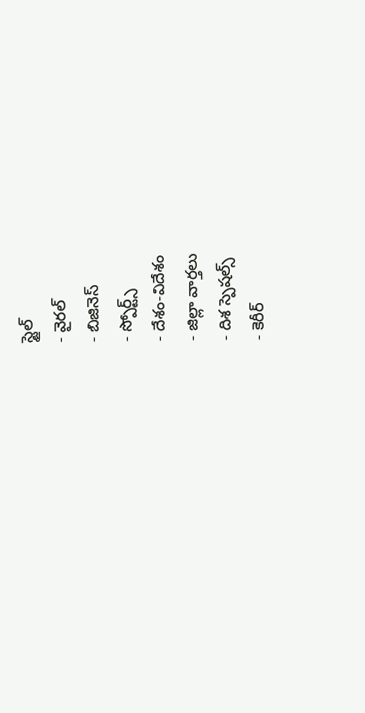స్టైల్
- వైరల్
- బిజినెస్
- స్పోర్ట్స్
- దేశం-విదేశం
- జిల్లా వార్తలు
- దిశ స్పెషల్స్
- కెరీర్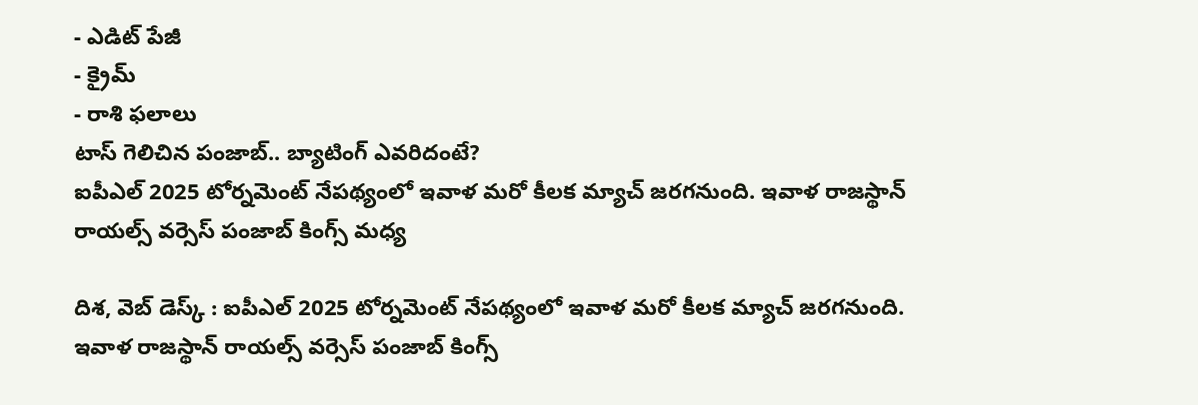- ఎడిట్ పేజీ
- క్రైమ్
- రాశి ఫలాలు
టాస్ గెలిచిన పంజాబ్.. బ్యాటింగ్ ఎవరిదంటే?
ఐపీఎల్ 2025 టోర్నమెంట్ నేపథ్యంలో ఇవాళ మరో కీలక మ్యాచ్ జరగనుంది. ఇవాళ రాజస్థాన్ రాయల్స్ వర్సెస్ పంజాబ్ కింగ్స్ మధ్య

దిశ, వెబ్ డెస్క్ : ఐపీఎల్ 2025 టోర్నమెంట్ నేపథ్యంలో ఇవాళ మరో కీలక మ్యాచ్ జరగనుంది. ఇవాళ రాజస్థాన్ రాయల్స్ వర్సెస్ పంజాబ్ కింగ్స్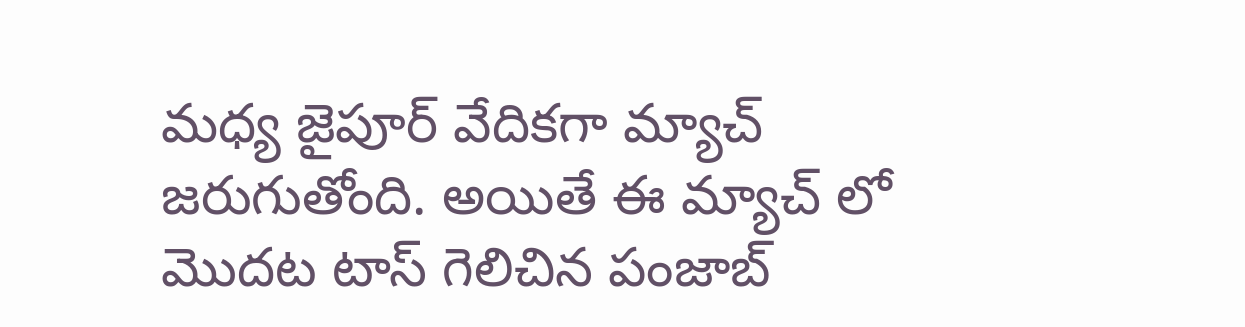మధ్య జైపూర్ వేదికగా మ్యాచ్ జరుగుతోంది. అయితే ఈ మ్యాచ్ లో మొదట టాస్ గెలిచిన పంజాబ్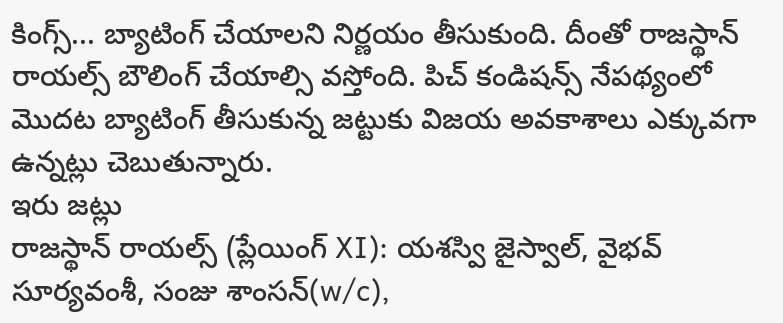కింగ్స్... బ్యాటింగ్ చేయాలని నిర్ణయం తీసుకుంది. దీంతో రాజస్థాన్ రాయల్స్ బౌలింగ్ చేయాల్సి వస్తోంది. పిచ్ కండిషన్స్ నేపథ్యంలో మొదట బ్యాటింగ్ తీసుకున్న జట్టుకు విజయ అవకాశాలు ఎక్కువగా ఉన్నట్లు చెబుతున్నారు.
ఇరు జట్లు
రాజస్థాన్ రాయల్స్ (ప్లేయింగ్ XI): యశస్వి జైస్వాల్, వైభవ్ సూర్యవంశీ, సంజు శాంసన్(w/c),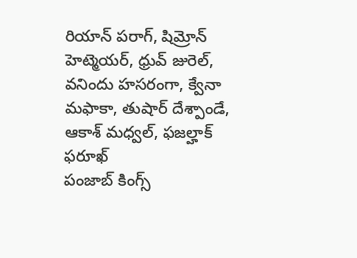రియాన్ పరాగ్, షిమ్రోన్ హెట్మెయర్, ధ్రువ్ జురెల్, వనిందు హసరంగా, క్వేనా మఫాకా, తుషార్ దేశ్పాండే, ఆకాశ్ మధ్వల్, ఫజల్హాక్ ఫరూఖ్
పంజాబ్ కింగ్స్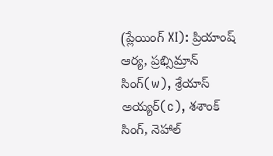(ప్లేయింగ్ XI): ప్రియాంష్ ఆర్య, ప్రభ్సిమ్రాన్ సింగ్(w), శ్రేయాస్ అయ్యర్(c), శశాంక్ సింగ్, నెహాల్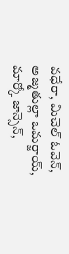వధేరా, మిచెల్ ఓవెన్, అజ్మతుల్లా ఒమర్జాయ్, మార్కో జాన్సెన్,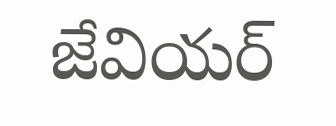జేవియర్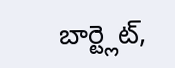బార్ట్లెట్,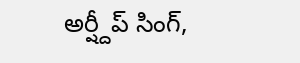అర్ష్దీప్ సింగ్,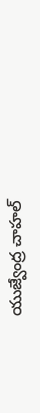యుజ్వేంద్ర చాహల్